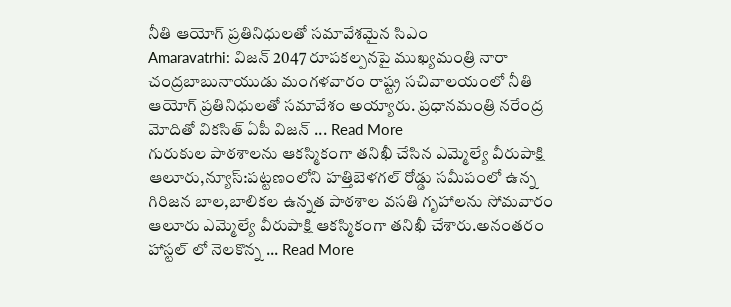నీతి ఆయోగ్ ప్రతినిధులతో సమావేశమైన సిఎం
Amaravatrhi: విజన్ 2047 రూపకల్పనపై ముఖ్యమంత్రి నారా చంద్రబాబునాయుడు మంగళవారం రాష్ట్ర సచివాలయంలో నీతి ఆయోగ్ ప్రతినిధులతో సమావేశం అయ్యారు. ప్రధానమంత్రి నరేంద్ర మోదితో వికసిత్ ఏపీ విజన్ ... Read More
గురుకుల పాఠశాలను ఆకస్మికంగా తనిఖీ చేసిన ఎమ్మెల్యే వీరుపాక్షి
ఆలూరు,న్యూస్:పట్టణంలోని హత్తిబెళగల్ రోడ్డు సమీపంలో ఉన్న గిరిజన బాల,బాలికల ఉన్నత పాఠశాల వసతి గృహాలను సోమవారం ఆలూరు ఎమ్మెల్యే వీరుపాక్షి ఆకస్మికంగా తనిఖీ చేశారు.అనంతరం హాస్టల్ లో నెలకొన్న ... Read More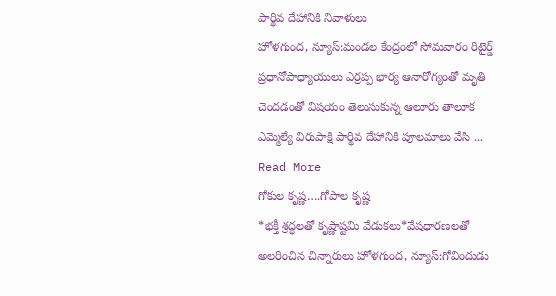పార్థివ దేహానికి నివాళులు
హోళగుంద, న్యూస్:మండల కేంద్రంలో సోమవారం రిటైర్డ్ ప్రధానోపాధ్యాయులు ఎర్రప్ప భార్య ఆనారోగ్యంతో మృతి చెందడంతో విషయం తెలుసుకున్న ఆలూరు తాలూక ఎమ్మెల్యే విరుపాక్షి పార్థివ దేహానికి పూలమాలు వేసి ... Read More
గోకుల కృష్ణ….గోపాల కృష్ణ
*భక్తీ శ్రద్ధలతో కృష్ణాష్టమి వేడుకలు*వేషధారణలతో అలరించిన చిన్నారులు హోళగుంద, న్యూస్:గోవిందుడు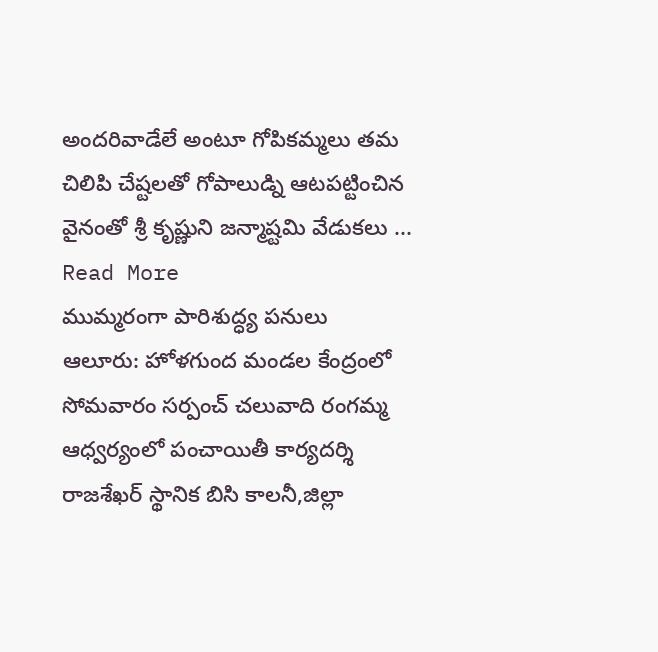అందరివాడేలే అంటూ గోపికమ్మలు తమ చిలిపి చేష్టలతో గోపాలుడ్ని ఆటపట్టించిన వైనంతో శ్రీ కృష్ణుని జన్మాష్టమి వేడుకలు ... Read More
ముమ్మరంగా పారిశుద్ధ్య పనులు
ఆలూరు: హోళగుంద మండల కేంద్రంలో సోమవారం సర్పంచ్ చలువాది రంగమ్మ ఆధ్వర్యంలో పంచాయితీ కార్యదర్శి రాజశేఖర్ స్థానిక బిసి కాలనీ,జిల్లా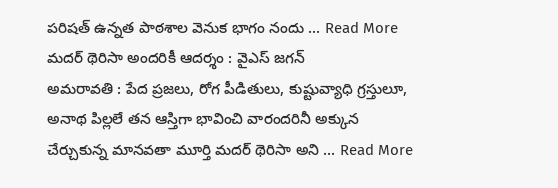పరిషత్ ఉన్నత పాఠశాల వెనుక భాగం నందు ... Read More
మదర్ థెరిసా అందరికీ ఆదర్శం : వైఎస్ జగన్
అమరావతి : పేద ప్రజలు, రోగ పీడితులు, కుష్టువ్యాధి గ్రస్తులూ, అనాథ పిల్లలే తన ఆస్తిగా భావించి వారందరినీ అక్కున చేర్చుకున్న మానవతా మూర్తి మదర్ థెరిసా అని ... Read More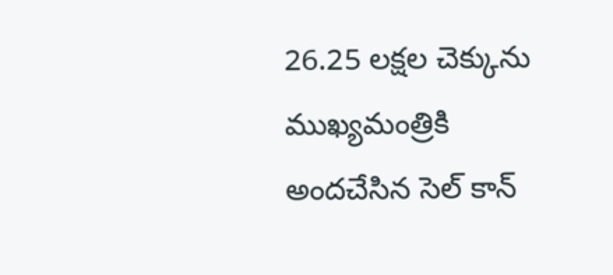26.25 లక్షల చెక్కును ముఖ్యమంత్రికి అందచేసిన సెల్ కాన్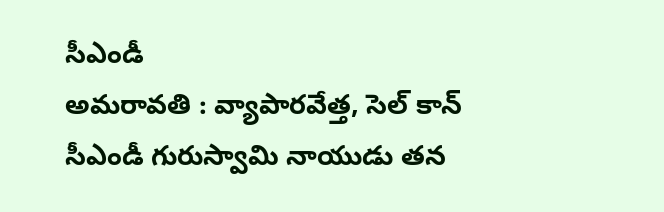సీఎండీ
అమరావతి : వ్యాపారవేత్త, సెల్ కాన్ సీఎండీ గురుస్వామి నాయుడు తన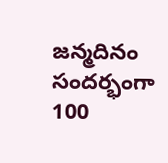జన్మదినం సందర్భంగా 100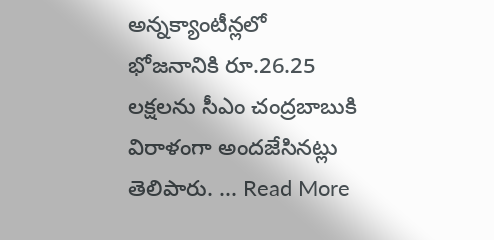అన్నక్యాంటీన్లలో భోజనానికి రూ.26.25 లక్షలను సీఎం చంద్రబాబుకి విరాళంగా అందజేసినట్లు తెలిపారు. ... Read More